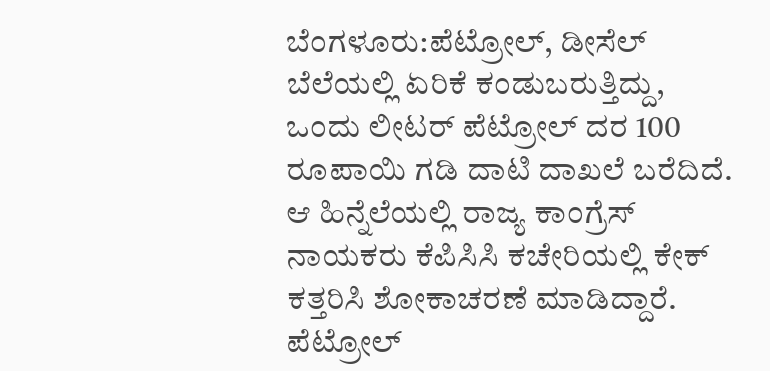ಬೆಂಗಳೂರು:ಪೆಟ್ರೋಲ್, ಡೀಸೆಲ್ ಬೆಲೆಯಲ್ಲಿ ಏರಿಕೆ ಕಂಡುಬರುತ್ತಿದ್ದು, ಒಂದು ಲೀಟರ್ ಪೆಟ್ರೋಲ್ ದರ 100 ರೂಪಾಯಿ ಗಡಿ ದಾಟಿ ದಾಖಲೆ ಬರೆದಿದೆ. ಆ ಹಿನ್ನೆಲೆಯಲ್ಲಿ ರಾಜ್ಯ ಕಾಂಗ್ರೆಸ್ ನಾಯಕರು ಕೆಪಿಸಿಸಿ ಕಚೇರಿಯಲ್ಲಿ ಕೇಕ್ ಕತ್ತರಿಸಿ ಶೋಕಾಚರಣೆ ಮಾಡಿದ್ದಾರೆ.
ಪೆಟ್ರೋಲ್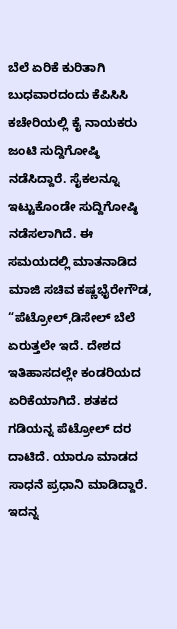ಬೆಲೆ ಏರಿಕೆ ಕುರಿತಾಗಿ ಬುಧವಾರದಂದು ಕೆಪಿಸಿಸಿ ಕಚೇರಿಯಲ್ಲಿ ಕೈ ನಾಯಕರು ಜಂಟಿ ಸುದ್ದಿಗೋಷ್ಠಿ ನಡೆಸಿದ್ದಾರೆ. ಸೈಕಲನ್ನೂ ಇಟ್ಟುಕೊಂಡೇ ಸುದ್ದಿಗೋಷ್ಠಿ ನಡೆಸಲಾಗಿದೆ. ಈ ಸಮಯದಲ್ಲಿ ಮಾತನಾಡಿದ ಮಾಜಿ ಸಚಿವ ಕಷ್ಣಭೈರೇಗೌಡ, “ಪೆಟ್ರೋಲ್,ಡಿಸೇಲ್ ಬೆಲೆ ಏರುತ್ತಲೇ ಇದೆ. ದೇಶದ ಇತಿಹಾಸದಲ್ಲೇ ಕಂಡರಿಯದ ಏರಿಕೆಯಾಗಿದೆ. ಶತಕದ ಗಡಿಯನ್ನ ಪೆಟ್ರೋಲ್ ದರ ದಾಟಿದೆ. ಯಾರೂ ಮಾಡದ ಸಾಧನೆ ಪ್ರಧಾನಿ ಮಾಡಿದ್ದಾರೆ. ಇದನ್ನ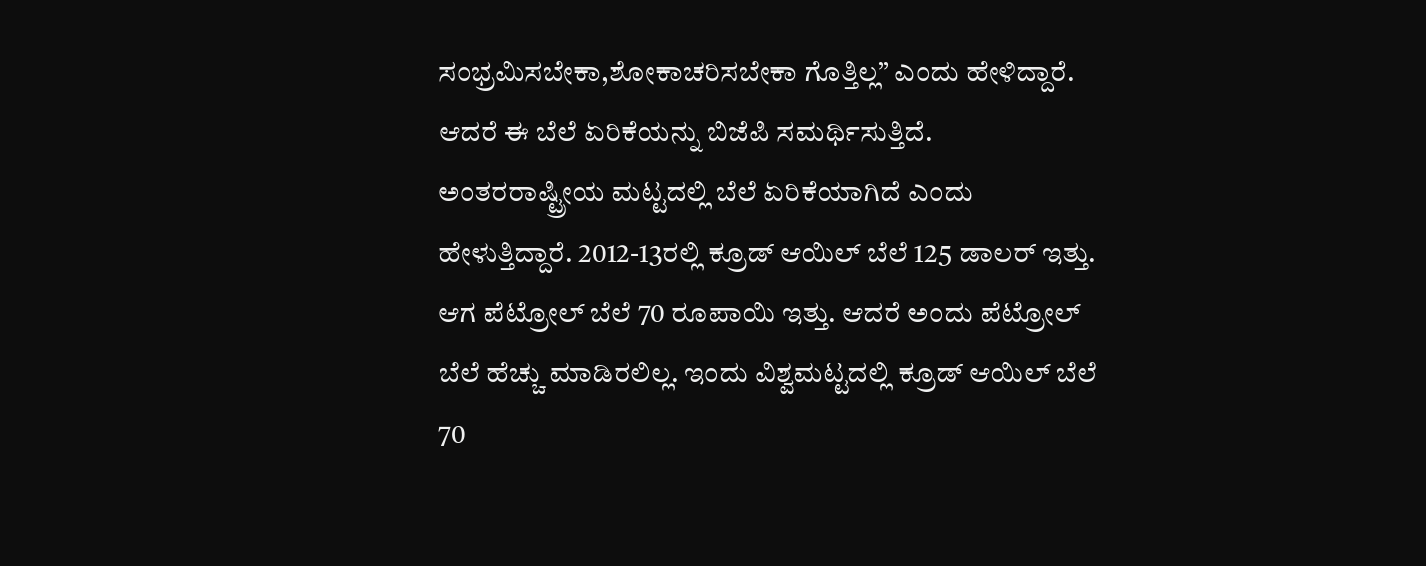ಸಂಭ್ರಮಿಸಬೇಕಾ,ಶೋಕಾಚರಿಸಬೇಕಾ ಗೊತ್ತಿಲ್ಲ” ಎಂದು ಹೇಳಿದ್ದಾರೆ.
ಆದರೆ ಈ ಬೆಲೆ ಏರಿಕೆಯನ್ನು ಬಿಜೆಪಿ ಸಮರ್ಥಿಸುತ್ತಿದೆ. ಅಂತರರಾಷ್ಟ್ರೀಯ ಮಟ್ಟದಲ್ಲಿ ಬೆಲೆ ಏರಿಕೆಯಾಗಿದೆ ಎಂದು ಹೇಳುತ್ತಿದ್ದಾರೆ. 2012-13ರಲ್ಲಿ ಕ್ರೂಡ್ ಆಯಿಲ್ ಬೆಲೆ 125 ಡಾಲರ್ ಇತ್ತು. ಆಗ ಪೆಟ್ರೋಲ್ ಬೆಲೆ 70 ರೂಪಾಯಿ ಇತ್ತು. ಆದರೆ ಅಂದು ಪೆಟ್ರೋಲ್ ಬೆಲೆ ಹೆಚ್ಚು ಮಾಡಿರಲಿಲ್ಲ. ಇಂದು ವಿಶ್ವಮಟ್ಟದಲ್ಲಿ ಕ್ರೂಡ್ ಆಯಿಲ್ ಬೆಲೆ 70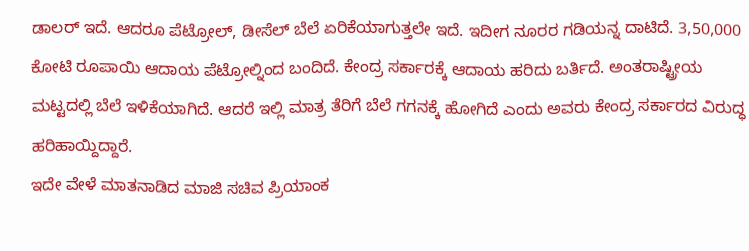ಡಾಲರ್ ಇದೆ. ಆದರೂ ಪೆಟ್ರೋಲ್, ಡೀಸೆಲ್ ಬೆಲೆ ಏರಿಕೆಯಾಗುತ್ತಲೇ ಇದೆ. ಇದೀಗ ನೂರರ ಗಡಿಯನ್ನ ದಾಟಿದೆ. 3,50,000 ಕೋಟಿ ರೂಪಾಯಿ ಆದಾಯ ಪೆಟ್ರೋಲ್ನಿಂದ ಬಂದಿದೆ. ಕೇಂದ್ರ ಸರ್ಕಾರಕ್ಕೆ ಆದಾಯ ಹರಿದು ಬರ್ತಿದೆ. ಅಂತರಾಷ್ಟ್ರೀಯ ಮಟ್ಟದಲ್ಲಿ ಬೆಲೆ ಇಳಿಕೆಯಾಗಿದೆ. ಆದರೆ ಇಲ್ಲಿ ಮಾತ್ರ ತೆರಿಗೆ ಬೆಲೆ ಗಗನಕ್ಕೆ ಹೋಗಿದೆ ಎಂದು ಅವರು ಕೇಂದ್ರ ಸರ್ಕಾರದ ವಿರುದ್ಧ ಹರಿಹಾಯ್ದಿದ್ದಾರೆ.
ಇದೇ ವೇಳೆ ಮಾತನಾಡಿದ ಮಾಜಿ ಸಚಿವ ಪ್ರಿಯಾಂಕ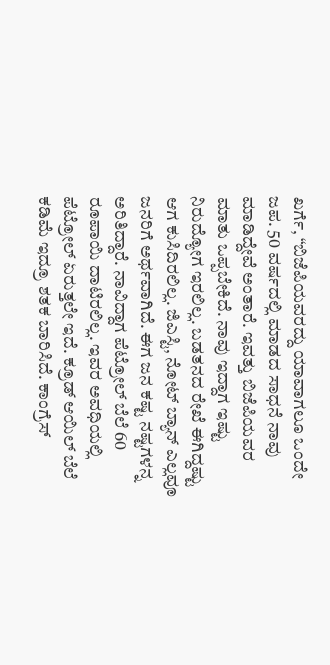ಖರ್ಗೆ, “ಬಿಜೆಪಿಯವರದ್ದು ಯಾವಾಗಲೂ ಒಂದೇ ಜಪ. 50 ವರ್ಷದಲ್ಲಿ ಮಾಡದ ಸಾಧನೆ ನಾವು ಮಾಡಿದ್ದೇವೆ ಅಂತಾರೆ. ಇವತ್ತು ಬಿಜೆಪಿಯವರ ಮಾತು ಒಪ್ಪಬೇಕಿದೆ. ನಾವು ಇದ್ದಾಗ ಇಷ್ಟು ನಿರುದ್ಯೋಗ ಇರಲಿಲ್ಲ. ಬಡತನದ ರೇಖೆ ಈಗಿದ್ದಷ್ಟು ಆಗ ಕುಸಿದಿರಲಿಲ್ಲ. ಜಿಎಸ್ಟಿ, ನೋಟ್ ಬ್ಯಾನ್ ಎಲ್ಲವೂ ಜನರಿಗೆ ಅರ್ಥವಾಗಿದೆ. ಈಗ ಜ‌ನ ಕಷ್ಟ ನಷ್ಟಗಳನ್ನ ಅರಿತಿದ್ದಾರೆ. ನಾವಿದ್ದಾಗ ಪೆಟ್ರೋಲ್ ಬೆಲೆ 60 ರೂಪಾಯಿ ದಾಟಿರಲಿಲ್ಲ. ಇವರ ಅವಧಿಯಲ್ಲಿ ಪೆಟ್ರೋಲ್ ಏರುತ್ತಲೇ ಇದೆ. ಕ್ರೂಡ್ ಆಯಿಲ್ ಬೆಲೆ ಕಡಿಮೆ ಇದ್ರೂ ಶತಕ ಬಾರಿಸಿದೆ. ಕಾಂಗ್ರೆಸ್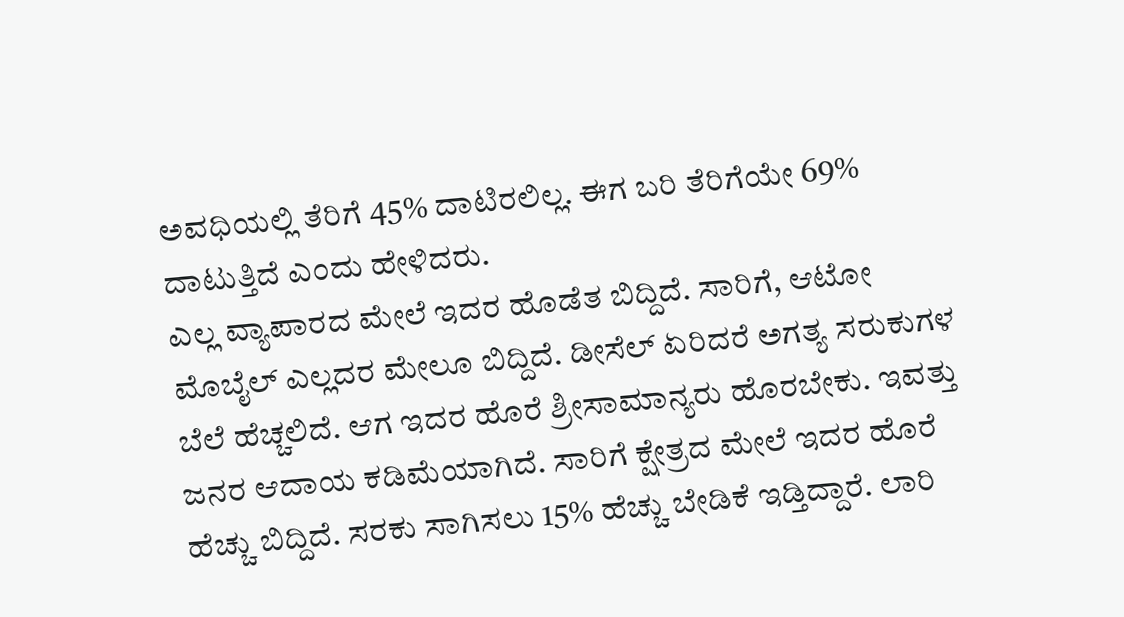ಅವಧಿಯಲ್ಲಿ ತೆರಿಗೆ 45% ದಾಟಿರಲಿಲ್ಲ. ಈಗ ಬರಿ ತೆರಿಗೆಯೇ 69% ದಾಟುತ್ತಿದೆ ಎಂದು ಹೇಳಿದರು.
ಎಲ್ಲ ವ್ಯಾಪಾರದ ಮೇಲೆ ಇದರ ಹೊಡೆತ ಬಿದ್ದಿದೆ. ಸಾರಿಗೆ, ಆಟೋ ಮೊಬೈಲ್ ಎಲ್ಲದರ ಮೇಲೂ ಬಿದ್ದಿದೆ. ಡೀಸೆಲ್ ಏರಿದರೆ ಅಗತ್ಯ ಸರುಕುಗಳ ಬೆಲೆ ಹೆಚ್ಚಲಿದೆ. ಆಗ ಇದರ ಹೊರೆ ಶ್ರೀಸಾಮಾನ್ಯರು ಹೊರಬೇಕು. ಇವತ್ತು ಜನರ ಆದಾಯ ಕಡಿಮೆಯಾಗಿದೆ. ಸಾರಿಗೆ ಕ್ಷೇತ್ರದ ಮೇಲೆ ಇದರ ಹೊರೆ ಹೆಚ್ಚು ಬಿದ್ದಿದೆ. ಸರಕು ಸಾಗಿಸಲು 15% ಹೆಚ್ಚು ಬೇಡಿಕೆ ಇಡ್ತಿದ್ದಾರೆ. ಲಾರಿ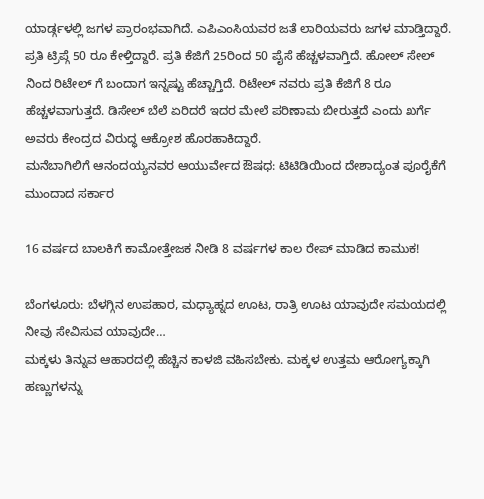ಯಾರ್ಡ್ಗಳಲ್ಲಿ ಜಗಳ ಪ್ರಾರಂಭವಾಗಿದೆ. ಎಪಿಎಂಸಿಯವರ ಜತೆ ಲಾರಿಯವರು ಜಗಳ ಮಾಡ್ತಿದ್ದಾರೆ. ಪ್ರತಿ ಟ್ರಿಪ್ಗೆ 50 ರೂ ಕೇಳ್ತಿದ್ದಾರೆ. ಪ್ರತಿ ಕೆಜಿಗೆ 25ರಿಂದ 50 ಪೈಸೆ ಹೆಚ್ಚಳವಾಗ್ತಿದೆ. ಹೋಲ್ ಸೇಲ್ ನಿಂದ ರಿಟೇಲ್ ಗೆ ಬಂದಾಗ ಇನ್ನಷ್ಟು ಹೆಚ್ಚಾಗ್ತಿದೆ. ರಿಟೇಲ್ ನವರು ಪ್ರತಿ ಕೆಜಿಗೆ 8 ರೂ ಹೆಚ್ಚಳವಾಗುತ್ತದೆ. ಡಿಸೇಲ್ ಬೆಲೆ ಏರಿದರೆ ಇದರ ಮೇಲೆ ಪರಿಣಾಮ ಬೀರುತ್ತದೆ ಎಂದು ಖರ್ಗೆ ಅವರು ಕೇಂದ್ರದ ವಿರುದ್ಧ ಆಕ್ರೋಶ ಹೊರಹಾಕಿದ್ದಾರೆ.
ಮನೆಬಾಗಿಲಿಗೆ ಆನಂದಯ್ಯನವರ ಆಯುರ್ವೇದ ಔಷಧ: ಟಿಟಿಡಿಯಿಂದ ದೇಶಾದ್ಯಂತ ಪೂರೈಕೆಗೆ ಮುಂದಾದ ಸರ್ಕಾರ

16 ವರ್ಷದ ಬಾಲಕಿಗೆ ಕಾಮೋತ್ತೇಜಕ ನೀಡಿ 8 ವರ್ಷಗಳ ಕಾಲ ರೇಪ್ ಮಾಡಿದ ಕಾಮುಕ!

ಬೆಂಗಳೂರು: ಬೆಳಗ್ಗಿನ ಉಪಹಾರ, ಮಧ್ಯಾಹ್ನದ ಊಟ, ರಾತ್ರಿ ಊಟ ಯಾವುದೇ ಸಮಯದಲ್ಲಿ ನೀವು ಸೇವಿಸುವ ಯಾವುದೇ…
ಮಕ್ಕಳು ತಿನ್ನುವ ಆಹಾರದಲ್ಲಿ ಹೆಚ್ಚಿನ ಕಾಳಜಿ ವಹಿಸಬೇಕು. ಮಕ್ಕಳ ಉತ್ತಮ ಆರೋಗ್ಯಕ್ಕಾಗಿ ಹಣ್ಣುಗಳನ್ನು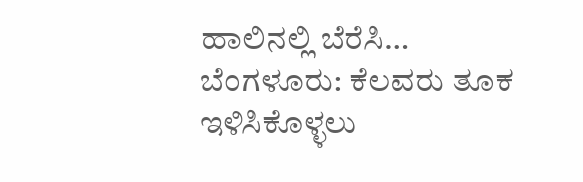ಹಾಲಿನಲ್ಲಿ ಬೆರೆಸಿ…
ಬೆಂಗಳೂರು: ಕೆಲವರು ತೂಕ ಇಳಿಸಿಕೊಳ್ಳಲು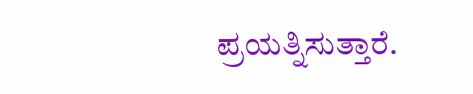ಪ್ರಯತ್ನಿಸುತ್ತಾರೆ.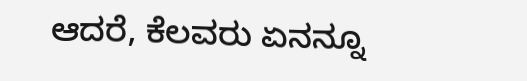ಆದರೆ, ಕೆಲವರು ಏನನ್ನೂ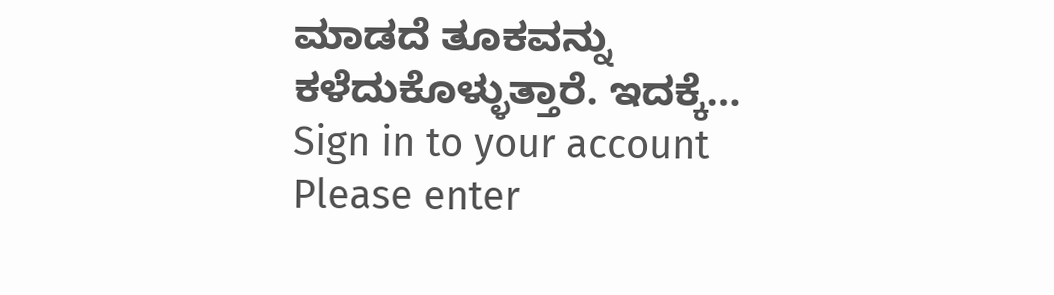ಮಾಡದೆ ತೂಕವನ್ನು ಕಳೆದುಕೊಳ್ಳುತ್ತಾರೆ. ಇದಕ್ಕೆ…
Sign in to your account
Please enter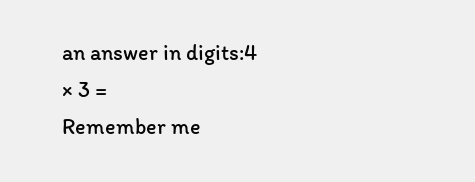an answer in digits:4 × 3 =
Remember me